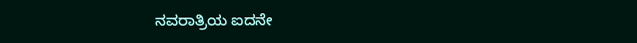ನವರಾತ್ರಿಯ ಐದನೇ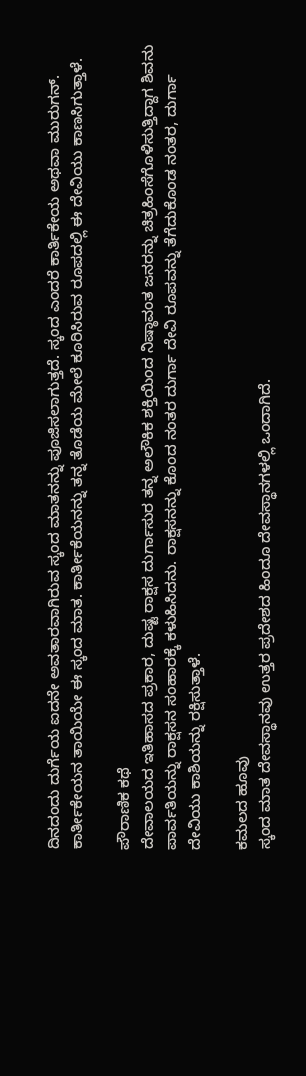ದಿನದಂದು ದುರ್ಗೆಯ ಐದನೇ ಅವತಾರವಾಗಿರುವ ಸ್ಕಂದ ಮಾತನನ್ನು ಪೂಜಿಸಲಾಗುತ್ತದೆ. ಸ್ಕಂದ ಎಂದರೆ ಕಾರ್ತಿಕೇಯ ಅಥವಾ ಮುರುಗನ್. ಕಾರ್ತೀಕೇಯನ ತಾಯಿಯೇ ಈ ಸ್ಕಂದ ಮಾತ. ಕಾರ್ತೀಕೆಯನನ್ನು ತನ್ನ ತೊಡೆಯ ಮೇಲೆ ಕೂರಿಸಿರುವ ರೂಪದಲ್ಲಿ ಈ ದೇವಿಯು ಕಾಣಸಿಗುತ್ತಾಳೆ.

ಪೌರಾಣಿಕ ಕಥೆ
ದೇವಾಲಯದ ಇತಿಹಾಸದ ಪ್ರಕಾರ, ದುಷ್ಟ ರಾಕ್ಷಸ ದುರ್ಗಾಸುರ ತನ್ನ ಅಲೌಕಿಕ ಶಕ್ತಿಯಿಂದ ನಿಷ್ಠಾವಂತ ಜನರನ್ನು ಚಿತ್ರಹಿಂಸೆಗೊಳಿಸುತ್ತಿದ್ದಾಗ ಶಿವನು ಪಾರ್ವತಿಯನ್ನು ರಾಕ್ಷಸನ ಸಂಹಾರಕ್ಕೆ ಕಳುಹಿಸಿದನು. ರಾಕ್ಷಸನನ್ನು ಕೊಂದ ನಂತರ ದುರ್ಗಾ ದೇವಿ ರೂಪವನ್ನು ತೆಗೆದುಕೊಂಡ ನಂತರ, ದುರ್ಗಾ ದೇವಿಯು ಕಾಶಿಯನ್ನು ರಕ್ಷಿಸುತ್ತಾಳೆ.

ಕಮಲದ ಹೂವು
ಸ್ಕಂದ ಮಾತ ದೇವಸ್ಥಾನವು ಉತ್ತರ ಪ್ರದೇಶದ ಹಿಂದೂ ದೇವಸ್ಥಾನಗಳಲ್ಲಿ ಒಂದಾಗಿದೆ.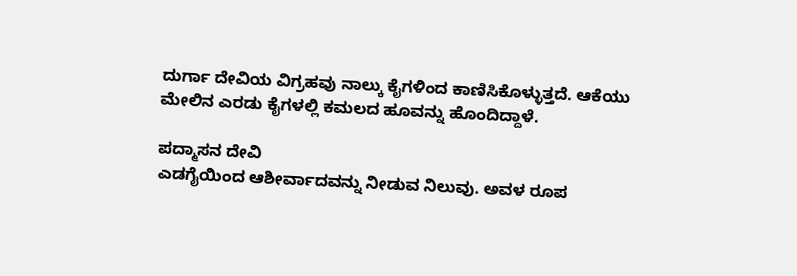ದುರ್ಗಾ ದೇವಿಯ ವಿಗ್ರಹವು ನಾಲ್ಕು ಕೈಗಳಿಂದ ಕಾಣಿಸಿಕೊಳ್ಳುತ್ತದೆ. ಆಕೆಯು ಮೇಲಿನ ಎರಡು ಕೈಗಳಲ್ಲಿ ಕಮಲದ ಹೂವನ್ನು ಹೊಂದಿದ್ದಾಳೆ.

ಪದ್ಮಾಸನ ದೇವಿ
ಎಡಗೈಯಿಂದ ಆಶೀರ್ವಾದವನ್ನು ನೀಡುವ ನಿಲುವು. ಅವಳ ರೂಪ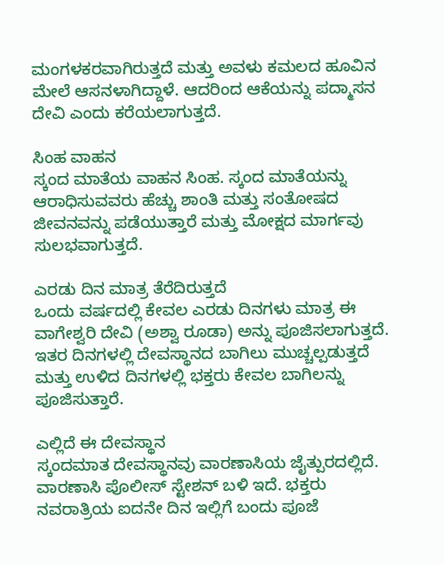ಮಂಗಳಕರವಾಗಿರುತ್ತದೆ ಮತ್ತು ಅವಳು ಕಮಲದ ಹೂವಿನ ಮೇಲೆ ಆಸನಳಾಗಿದ್ದಾಳೆ. ಆದರಿಂದ ಆಕೆಯನ್ನು ಪದ್ಮಾಸನ ದೇವಿ ಎಂದು ಕರೆಯಲಾಗುತ್ತದೆ.

ಸಿಂಹ ವಾಹನ
ಸ್ಕಂದ ಮಾತೆಯ ವಾಹನ ಸಿಂಹ. ಸ್ಕಂದ ಮಾತೆಯನ್ನು ಆರಾಧಿಸುವವರು ಹೆಚ್ಚು ಶಾಂತಿ ಮತ್ತು ಸಂತೋಷದ ಜೀವನವನ್ನು ಪಡೆಯುತ್ತಾರೆ ಮತ್ತು ಮೋಕ್ಷದ ಮಾರ್ಗವು ಸುಲಭವಾಗುತ್ತದೆ.

ಎರಡು ದಿನ ಮಾತ್ರ ತೆರೆದಿರುತ್ತದೆ
ಒಂದು ವರ್ಷದಲ್ಲಿ ಕೇವಲ ಎರಡು ದಿನಗಳು ಮಾತ್ರ ಈ ವಾಗೇಶ್ವರಿ ದೇವಿ (ಅಶ್ವಾ ರೂಡಾ) ಅನ್ನು ಪೂಜಿಸಲಾಗುತ್ತದೆ. ಇತರ ದಿನಗಳಲ್ಲಿ ದೇವಸ್ಥಾನದ ಬಾಗಿಲು ಮುಚ್ಚಲ್ಪಡುತ್ತದೆ ಮತ್ತು ಉಳಿದ ದಿನಗಳಲ್ಲಿ ಭಕ್ತರು ಕೇವಲ ಬಾಗಿಲನ್ನು ಪೂಜಿಸುತ್ತಾರೆ.

ಎಲ್ಲಿದೆ ಈ ದೇವಸ್ಥಾನ
ಸ್ಕಂದಮಾತ ದೇವಸ್ಥಾನವು ವಾರಣಾಸಿಯ ಜೈತ್ಪುರದಲ್ಲಿದೆ. ವಾರಣಾಸಿ ಪೊಲೀಸ್ ಸ್ಟೇಶನ್ ಬಳಿ ಇದೆ. ಭಕ್ತರು ನವರಾತ್ರಿಯ ಐದನೇ ದಿನ ಇಲ್ಲಿಗೆ ಬಂದು ಪೂಜೆ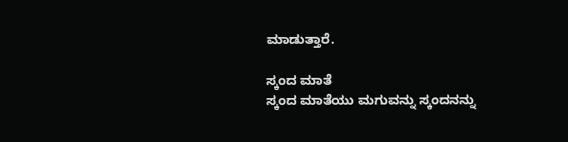ಮಾಡುತ್ತಾರೆ.

ಸ್ಕಂದ ಮಾತೆ
ಸ್ಕಂದ ಮಾತೆಯು ಮಗುವನ್ನು ಸ್ಕಂದನನ್ನು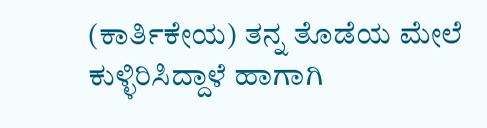(ಕಾರ್ತಿಕೇಯ) ತನ್ನ ತೊಡೆಯ ಮೇಲೆ ಕುಳ್ಳಿರಿಸಿದ್ದಾಳೆ ಹಾಗಾಗಿ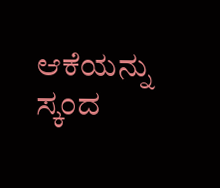ಆಕೆಯನ್ನು ಸ್ಕಂದ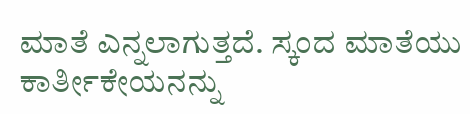ಮಾತೆ ಎನ್ನಲಾಗುತ್ತದೆ. ಸ್ಕಂದ ಮಾತೆಯು ಕಾರ್ತೀಕೇಯನನ್ನು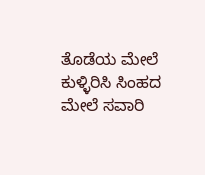ತೊಡೆಯ ಮೇಲೆ ಕುಳ್ಳಿರಿಸಿ ಸಿಂಹದ ಮೇಲೆ ಸವಾರಿ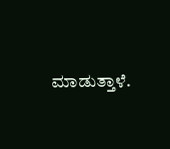ಮಾಡುತ್ತಾಳೆ.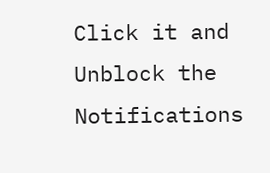Click it and Unblock the Notifications